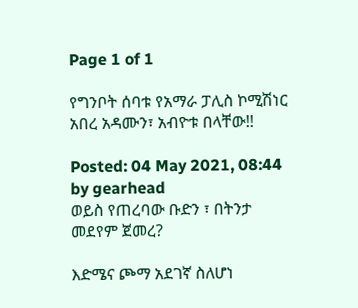Page 1 of 1

የግንቦት ሰባቱ የአማራ ፓሊስ ኮሚሽነር አበረ አዳሙን፣ አብዮቱ በላቸው!!

Posted: 04 May 2021, 08:44
by gearhead
ወይስ የጠረባው ቡድን ፣ በትንታ መደየም ጀመረ?

እድሜና ጮማ አደገኛ ስለሆነ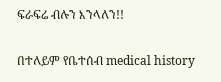ፍራፍሬ ብሉን እንላለን!!

በተለይም የቤተሰብ medical history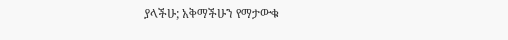ያላችሁ; አቅማችሁን የማታውቁ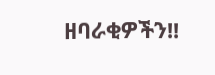ዘባራቂዎችን!!